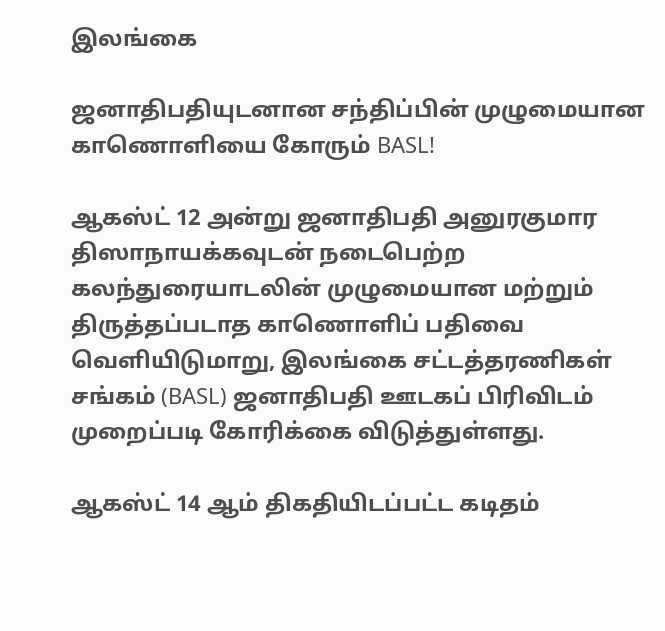இலங்கை

ஜனாதிபதியுடனான சந்திப்பின் முழுமையான காணொளியை கோரும் BASL!

ஆகஸ்ட் 12 அன்று ஜனாதிபதி அனுரகுமார திஸாநாயக்கவுடன் நடைபெற்ற கலந்துரையாடலின் முழுமையான மற்றும் திருத்தப்படாத காணொளிப் பதிவை வெளியிடுமாறு, இலங்கை சட்டத்தரணிகள் சங்கம் (BASL) ஜனாதிபதி ஊடகப் பிரிவிடம் முறைப்படி கோரிக்கை விடுத்துள்ளது.

ஆகஸ்ட் 14 ஆம் திகதியிடப்பட்ட கடிதம்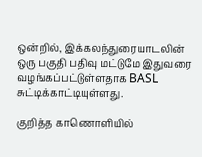ஒன்றில், இக்கலந்துரையாடலின் ஒரு பகுதி பதிவு மட்டுமே இதுவரை வழங்கப்பட்டுள்ளதாக BASL சுட்டிக்காட்டியுள்ளது.

குறித்த காணொளியில்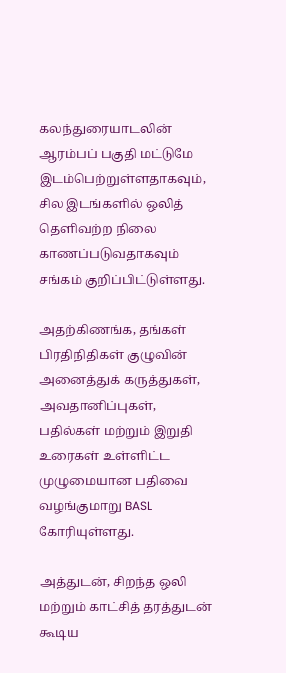கலந்துரையாடலின் ஆரம்பப் பகுதி மட்டுமே இடம்பெற்றுள்ளதாகவும், சில இடங்களில் ஒலித் தெளிவற்ற நிலை காணப்படுவதாகவும் சங்கம் குறிப்பிட்டுள்ளது.

அதற்கிணங்க, தங்கள் பிரதிநிதிகள் குழுவின் அனைத்துக் கருத்துகள், அவதானிப்புகள், பதில்கள் மற்றும் இறுதி உரைகள் உள்ளிட்ட முழுமையான பதிவை வழங்குமாறு BASL கோரியுள்ளது.

அத்துடன், சிறந்த ஒலி மற்றும் காட்சித் தரத்துடன் கூடிய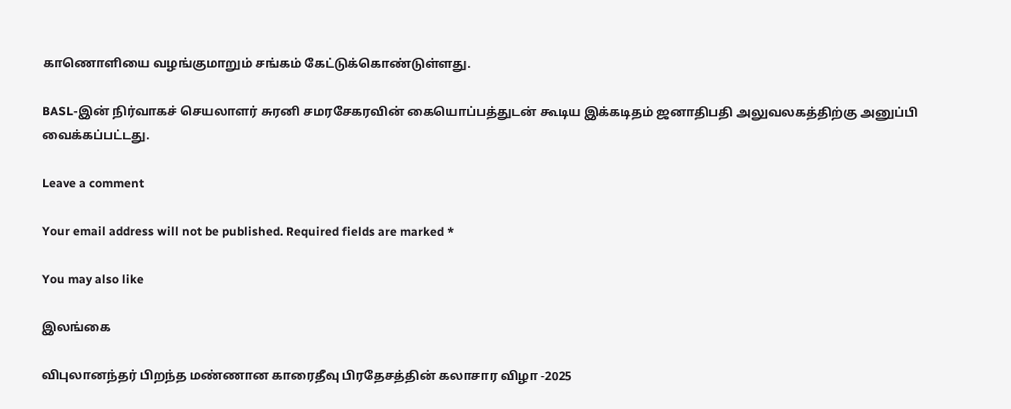காணொளியை வழங்குமாறும் சங்கம் கேட்டுக்கொண்டுள்ளது.

BASL-இன் நிர்வாகச் செயலாளர் சுரனி சமரசேகரவின் கையொப்பத்துடன் கூடிய இக்கடிதம் ஜனாதிபதி அலுவலகத்திற்கு அனுப்பி வைக்கப்பட்டது.

Leave a comment

Your email address will not be published. Required fields are marked *

You may also like

இலங்கை

விபுலானந்தர் பிறந்த மண்ணான காரைதீவு பிரதேசத்தின் கலாசார விழா -2025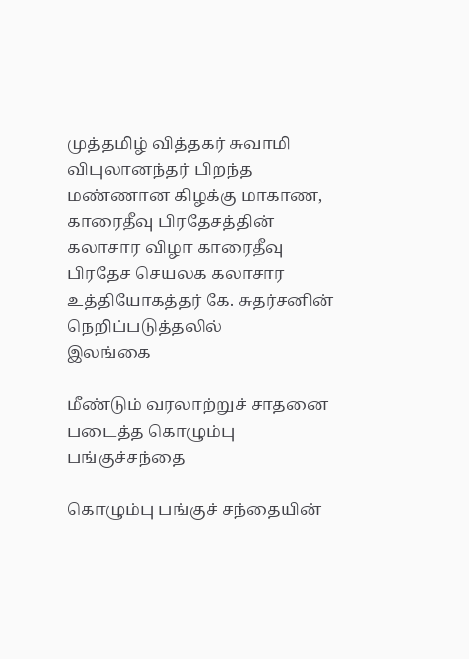முத்தமிழ் வித்தகர் சுவாமி விபுலானந்தர் பிறந்த மண்ணான கிழக்கு மாகாண, காரைதீவு பிரதேசத்தின் கலாசார விழா காரைதீவு பிரதேச செயலக கலாசார உத்தியோகத்தர் கே. சுதர்சனின் நெறிப்படுத்தலில்
இலங்கை

மீண்டும் வரலாற்றுச் சாதனை படைத்த கொழும்பு பங்குச்சந்தை

கொழும்பு பங்குச் சந்தையின்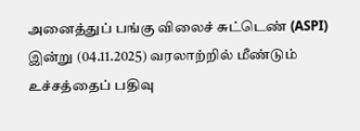அனைத்துப் பங்கு விலைச் சுட்டெண் (ASPI) இன்று (04.11.2025) வரலாற்றில் மீண்டும் உச்சத்தைப் பதிவு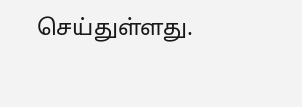செய்துள்ளது.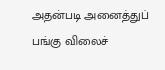அதன்படி அனைத்துப் பங்கு விலைச்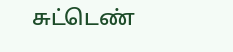சுட்டெண்